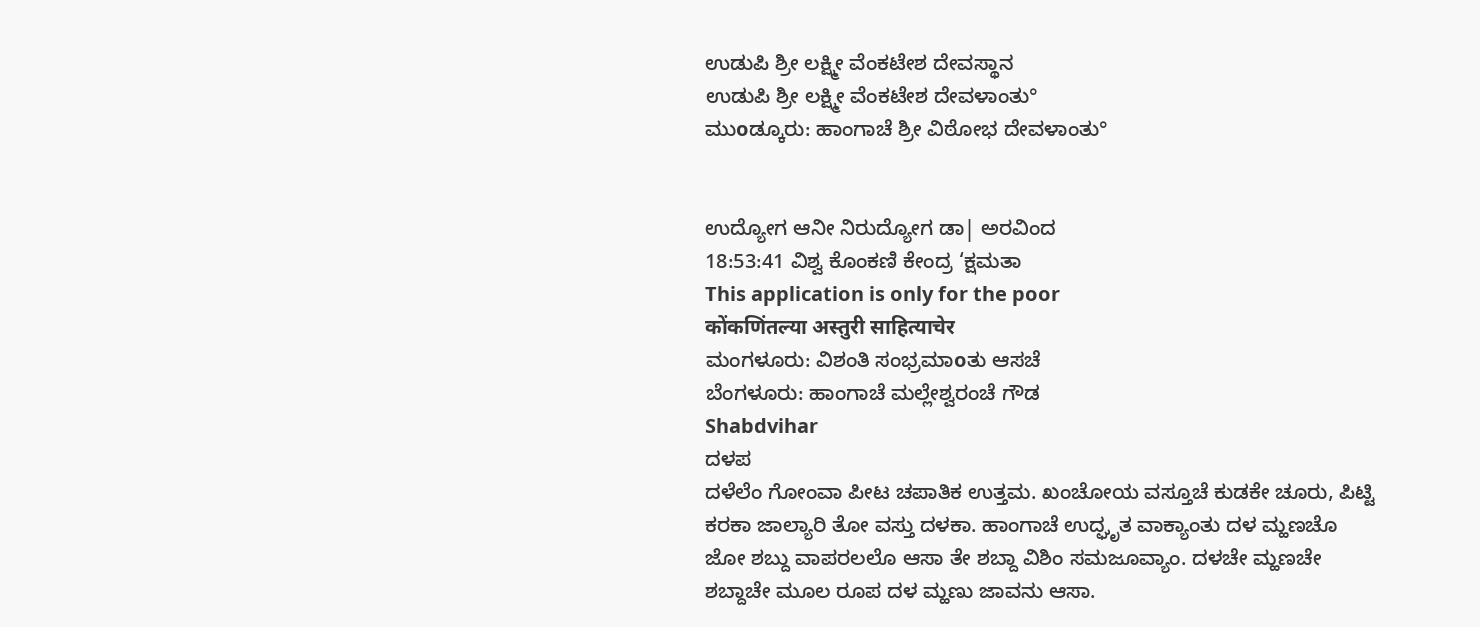ಉಡುಪಿ ಶ್ರೀ ಲಕ್ಷ್ಮೀ ವೆಂಕಟೇಶ ದೇವಸ್ಥಾನ
ಉಡುಪಿ ಶ್ರೀ ಲಕ್ಷ್ಮೀ ವೆಂಕಟೇಶ ದೇವಳಾಂತು°
ಮುοಡ್ಕೂರು: ಹಾಂಗಾಚೆ ಶ್ರೀ ವಿಠೋಭ ದೇವಳಾಂತು°


ಉದ್ಯೋಗ ಆನೀ ನಿರುದ್ಯೋಗ ಡಾ| ಅರವಿಂದ
18:53:41 ವಿಶ್ವ ಕೊಂಕಣಿ ಕೇಂದ್ರ ‘ಕ್ಷಮತಾ
This application is only for the poor
कोंकणिंतल्या अस्तुरी साहित्याचेर
ಮಂಗಳೂರು: ವಿಶಂತಿ ಸಂಭ್ರಮಾοತು ಆಸಚೆ
ಬೆಂಗಳೂರು: ಹಾಂಗಾಚೆ ಮಲ್ಲೇಶ್ವರಂಚೆ ಗೌಡ
Shabdvihar
ದಳಪ
ದಳೆಲೆಂ ಗೋಂವಾ ಪೀಟ ಚಪಾತಿಕ ಉತ್ತಮ. ಖಂಚೋಯ ವಸ್ತೂಚೆ ಕುಡಕೇ ಚೂರು, ಪಿಟ್ಟಿ ಕರಕಾ ಜಾಲ್ಯಾರಿ ತೋ ವಸ್ತು ದಳಕಾ. ಹಾಂಗಾಚೆ ಉದ್ಘೃತ ವಾಕ್ಯಾಂತು ದಳ ಮ್ಹಣಚೊ ಜೋ ಶಬ್ದು ವಾಪರಲಲೊ ಆಸಾ ತೇ ಶಬ್ದಾ ವಿಶಿಂ ಸಮಜೂವ್ಯಾಂ. ದಳಚೇ ಮ್ಹಣಚೇ ಶಬ್ದಾಚೇ ಮೂಲ ರೂಪ ದಳ ಮ್ಹಣು ಜಾವನು ಆಸಾ.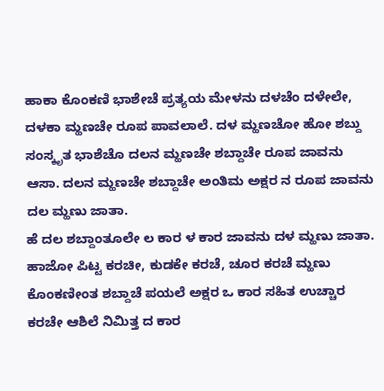ಹಾಕಾ ಕೊಂಕಣಿ ಭಾಶೇಚೆ ಪ್ರತ್ಯಯ ಮೇಳನು ದಳಚೆಂ ದಳೇಲೇ, ದಳಕಾ ಮ್ಹಣಚೇ ರೂಪ ಪಾವಲಾಲೆ. ದಳ ಮ್ಹಣಚೋ ಹೋ ಶಬ್ದು ಸಂಸ್ಕೃತ ಭಾಶೆಚೊ ದಲನ ಮ್ಹಣಚೇ ಶಬ್ದಾಚೇ ರೂಪ ಜಾವನು ಆಸಾ. ದಲನ ಮ್ಹಣಚೇ ಶಬ್ದಾಚೇ ಅಂತಿಮ ಅಕ್ಷರ ನ ರೂಪ ಜಾವನು ದಲ ಮ್ಹಣು ಜಾತಾ.
ಹೆ ದಲ ಶಬ್ದಾಂತೂಲೇ ಲ ಕಾರ ಳ ಕಾರ ಜಾವನು ದಳ ಮ್ಹಣು ಜಾತಾ. ಹಾಜೋ ಪಿಟ್ಟ ಕರಚೀ, ಕುಡಕೇ ಕರಚೆ, ಚೂರ ಕರಚೆ ಮ್ಹಣು ಕೊಂಕಣೀಂತ ಶಬ್ದಾಚೆ ಪಯಲೆ ಅಕ್ಷರ ಒ ಕಾರ ಸಹಿತ ಉಚ್ಚಾರ ಕರಚೇ ಆಶಿಲೆ ನಿಮಿತ್ತ ದ ಕಾರ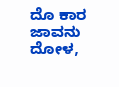ದೊ ಕಾರ ಜಾವನು ದೋಳ,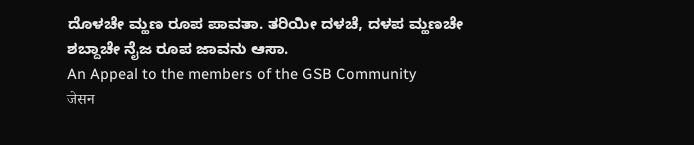ದೊಳಚೇ ಮ್ಹಣ ರೂಪ ಪಾವತಾ. ತರಿಯೀ ದಳಚೆ, ದಳಪ ಮ್ಹಣಚೇ ಶಬ್ದಾಚೇ ನೈಜ ರೂಪ ಜಾವನು ಆಸಾ.
An Appeal to the members of the GSB Community
जेसन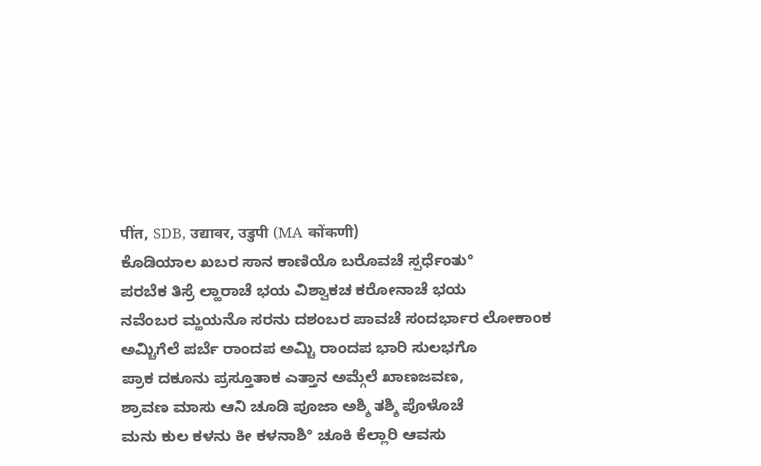पींत, SDB, उद्यावर, उडुपी (MA कोंकणी)
ಕೊಡಿಯಾಲ ಖಬರ ಸಾನ ಕಾಣಿಯೊ ಬರೊವಚೆ ಸ್ಪರ್ಧೆಂತು°
ಪರಬೆಕ ತಿಸ್ರೆ ಲ್ಹಾರಾಚೆ ಭಯ ವಿಶ್ವಾಕಚ ಕರೋನಾಚೆ ಭಯ
ನವೆಂಬರ ಮ್ಹಯನೊ ಸರನು ದಶಂಬರ ಪಾವಚೆ ಸಂದರ್ಭಾರ ಲೋಕಾಂಕ
ಅಮ್ಚಿಗೆಲೆ ಪರ್ಬೆ ರಾಂದಪ ಅಮ್ಚಿ ರಾಂದಪ ಭಾರಿ ಸುಲಭಗೊ
ಪ್ರಾಕ ದಕೂನು ಪ್ರಸ್ತೂತಾಕ ಎತ್ತಾನ ಅಮ್ಗೆಲೆ ಖಾಣಜವಣ,
ಶ್ರಾವಣ ಮಾಸು ಆನಿ ಚೂಡಿ ಪೂಜಾ ಅಶ್ಶಿ ತಶ್ಶಿ ಪೊಳೊಚೆ
ಮನು ಕುಲ ಕಳನು ಕೀ ಕಳನಾಶಿ° ಚೂಕಿ ಕೆಲ್ಲಾರಿ ಆವಸು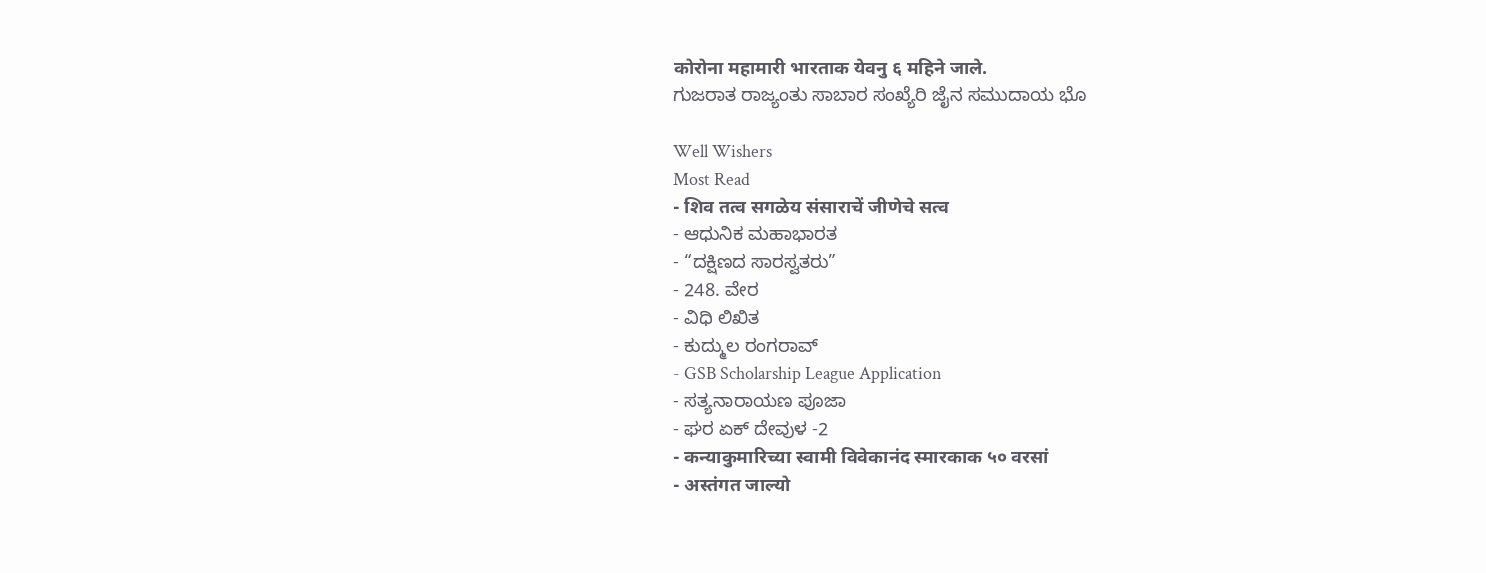कोरोना महामारी भारताक येवनु ६ महिने जाले.
ಗುಜರಾತ ರಾಜ್ಯಂತು ಸಾಬಾರ ಸಂಖ್ಯೆರಿ ಜೈನ ಸಮುದಾಯ ಭೊ

Well Wishers
Most Read
- शिव तत्व सगळेय संसाराचें जीणेचे सत्व
- ಆಧುನಿಕ ಮಹಾಭಾರತ
- “ದಕ್ಷಿಣದ ಸಾರಸ್ವತರು”
- 248. ವೇರ
- ವಿಧಿ ಲಿಖಿತ
- ಕುದ್ಮುಲ ರಂಗರಾವ್
- GSB Scholarship League Application
- ಸತ್ಯನಾರಾಯಣ ಪೂಜಾ
- ಘರ ಏಕ್ ದೇವುಳ -2
- कन्याकुमारिच्या स्वामी विवेकानंद स्मारकाक ५० वरसां
- अस्तंगत जाल्यो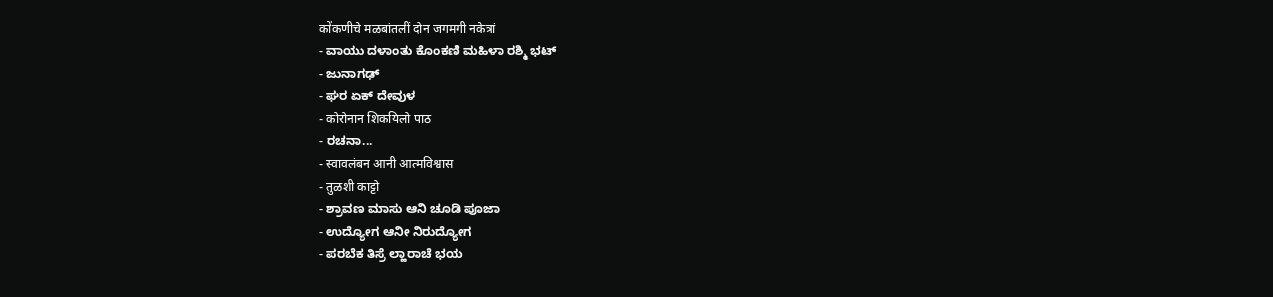कोंकणीचे मळबांतलीं दोन जगमगी नकेत्रां
- ವಾಯು ದಳಾಂತು ಕೊಂಕಣಿ ಮಹಿಳಾ ರಶ್ಮಿ ಭಟ್
- ಜುನಾಗಢ್
- ಘರ ಏಕ್ ದೇವುಳ
- कोरोनान शिकयिलो पाठ
- ರಚನಾ...
- स्वावलंबन आनी आत्मविश्वास
- तुळशी काट्टो
- ಶ್ರಾವಣ ಮಾಸು ಆನಿ ಚೂಡಿ ಪೂಜಾ
- ಉದ್ಯೋಗ ಆನೀ ನಿರುದ್ಯೋಗ
- ಪರಬೆಕ ತಿಸ್ರೆ ಲ್ಹಾರಾಚೆ ಭಯ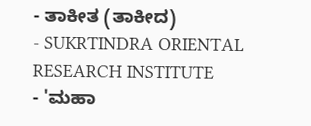- ತಾಕೀತ (ತಾಕೀದ)
- SUKRTINDRA ORIENTAL RESEARCH INSTITUTE
- 'ಮಹಾ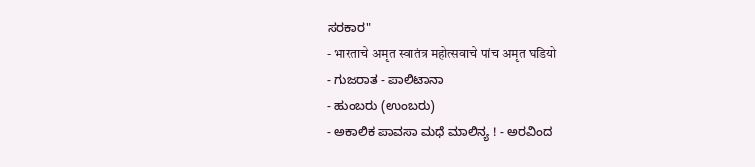ಸರಕಾರ"
- भारताचे अमृत स्वातंत्र महोत्सवाचे पांच अमृत घडियो
- ಗುಜರಾತ - ಪಾಲಿಟಾನಾ
- ಹುಂಬರು (ಉಂಬರು)
- ಅಕಾಲಿಕ ಪಾವಸಾ ಮಧೆ ಮಾಲಿನ್ಯ ! - ಅರವಿಂದ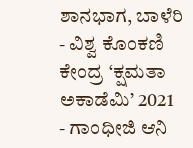ಶಾನಭಾಗ, ಬಾಳೆರಿ
- ವಿಶ್ವ ಕೊಂಕಣಿ ಕೇಂದ್ರ ‘ಕ್ಷಮತಾ ಅಕಾಡೆಮಿ’ 2021
- ಗಾಂಧೀಜಿ ಆನಿ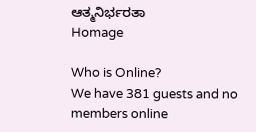ಆತ್ಮನಿರ್ಭರತಾ
Homage

Who is Online?
We have 381 guests and no members online